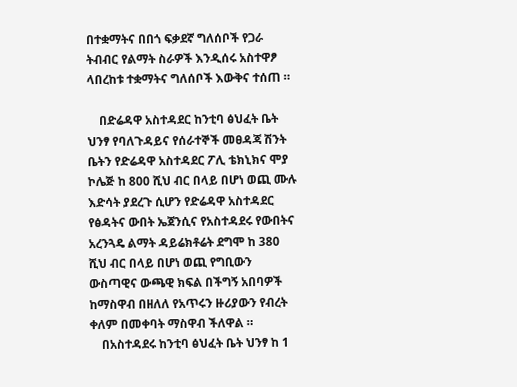በተቋማትና በበጎ ፍቃደኛ ግለሰቦች የጋራ ትብብር የልማት ስራዎች እንዲሰሩ አስተዋፆ ላበረከቱ ተቋማትና ግለሰቦች እውቅና ተሰጠ ።

    በድሬዳዋ አስተዳደር ከንቲባ ፅህፈት ቤት ህንፃ የባለጉዳይና የሰራተኞች መፀዳጃ ሽንት ቤትን የድሬዳዋ አስተዳደር ፖሊ ቴክኒክና ሞያ ኮሌጅ ከ 800 ሺህ ብር በላይ በሆነ ወጪ ሙሉ እድሳት ያደረጉ ሲሆን የድሬዳዋ አስተዳደር የፅዳትና ውበት ኤጀንሲና የአስተዳደሩ የውበትና አረንጓዴ ልማት ዳይሬክቶሬት ደግሞ ከ 380 ሺህ ብር በላይ በሆነ ወጪ የግቢውን ውስጣዊና ውጫዊ ክፍል በችግኝ አበባዎች ከማስዋብ በዘለለ የአጥሩን ዙሪያውን የብረት ቀለም በመቀባት ማስዋብ ችለዋል ።
    በአስተዳደሩ ከንቲባ ፅህፈት ቤት ህንፃ ከ 1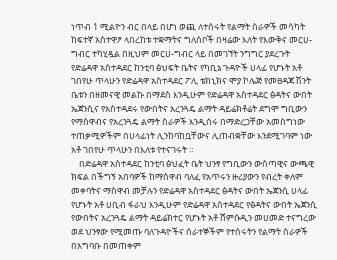ነጥብ 1 ሚልዮን ብር በላይ በሆነ ወጪ ለተሰሩት የልማት ስራዎች መሳካት ከፍተኛ አስተዋፆ ላበረከቱ ተቋማትና ግለሰቦች በዛሬው እለት የእውቅና መርሀ-ግብር ተካሂዷል በዚህም መርሀ-ግብር ላይ በመገኘት ንግግር ያደረጉት የድሬዳዋ አስተዳደር ከንቲባ ፅህፍት ቤትና የካቢኔ ጉዳዮች ሀላፊ የሆኑት አቶ ገበየሁ ጥላሁን የድሬዳዋ አስተዳደር ፖሊ ቴክኒክና ሞያ ኮሌጅ የመፀዳጃ ሽንት ቤቱን በዘመናዊ መልኩ በማደስ እንዲሁም የድሬዳዋ አስተዳደር ፅዳትና ውበት ኤጀንሲና የአስተዳደሩ የውበትና አረንጓዴ ልማት ዳይሬክቶሬት ደግሞ ግቢውን የማስዋብና የአረንጓዴ ልማት ስራዎች እንዲሰሩ በማድረጋቸው አመስግነው ተጠቃሚዎችም በሀላፊነት ሊንከባከቧቸውና ሊጠብቋቸው እንደሚገባም ነው አቶ ገበየሁ ጥላሁን በእለቱ የተናገሩት ።
    በድሬዳዋ አስተዳደር ከንቲባ ፅህፈት ቤት ህንፃ የግቢውን ውስጣዊና ውጫዊ ክፍል በችግኝ አበባዎች ከማስዋብ ባለፈ የአጥሩን ዙሪያውን የብረት ቀለም መቀባትና ማስዋብ መቻሉን የድሬዳዋ አስተዳደር ፅዳትና ውበት ኤጀንሲ ሀላፊ የሆኑት አቶ ሀቢብ ፋራህ እንዲሁም የድሬዳዋ አስተዳደር የፅዳትና ውበት ኤጀንሲ የውበትና አረንጓዴ ልማት ዳይሬክተር የሆኑት አቶ ሸምሱዲን መሀመድ ተናግረው ወደ ህንፃው የሚመጡ ባለጉዳዮችና ሰራተኞችም የተሰሩትን የልማት ስራዎች በአግባቡ በመጠቀም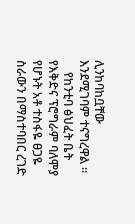ሊንከባከቧቸው እንደሚገባም ተናግረዋል ።
    የከንቲባ ፅህፈት ቤት የእቅድና ፕሮግራም ባለሞያ የሆኑት አቶ ተስፋዬ ፀጋዬ ስራውን በማስተባበር ረገድ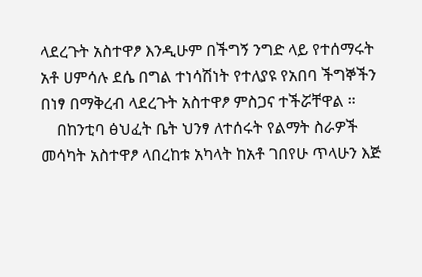ላደረጉት አስተዋፆ እንዲሁም በችግኝ ንግድ ላይ የተሰማሩት አቶ ሀምሳሉ ደሴ በግል ተነሳሽነት የተለያዩ የአበባ ችግኞችን በነፃ በማቅረብ ላደረጉት አስተዋፆ ምስጋና ተችሯቸዋል ።
    በከንቲባ ፅህፈት ቤት ህንፃ ለተሰሩት የልማት ስራዎች መሳካት አስተዋፆ ላበረከቱ አካላት ከአቶ ገበየሁ ጥላሁን እጅ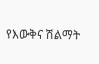የእውቅና ሽልማት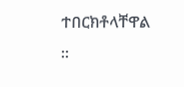ተበርክቶላቸዋል ።